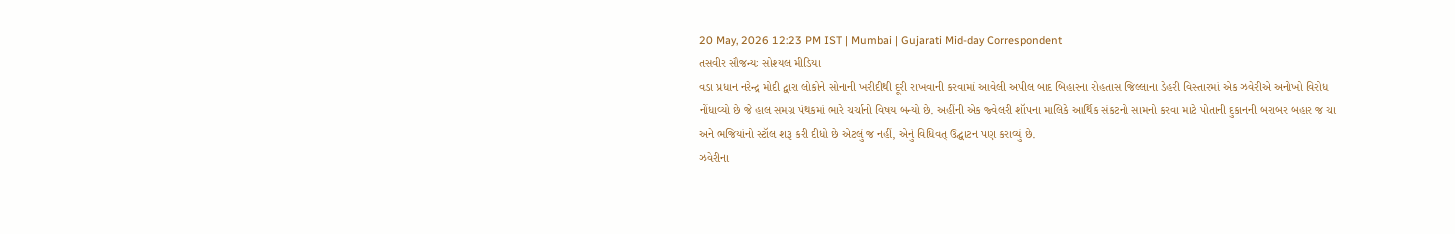20 May, 2026 12:23 PM IST | Mumbai | Gujarati Mid-day Correspondent
તસવીર સૌજન્યઃ સોશ્યલ મીડિયા
વડા પ્રધાન નરેન્દ્ર મોદી દ્વારા લોકોને સોનાની ખરીદીથી દૂરી રાખવાની કરવામાં આવેલી અપીલ બાદ બિહારના રોહતાસ જિલ્લાના ડેહરી વિસ્તારમાં એક ઝવેરીએ અનોખો વિરોધ નોંધાવ્યો છે જે હાલ સમગ્ર પંથકમાં ભારે ચર્ચાનો વિષય બન્યો છે. અહીંની એક જ્વેલરી શૉપના માલિકે આર્થિક સંકટનો સામનો કરવા માટે પોતાની દુકાનની બરાબર બહાર જ ચા અને ભજિયાંનો સ્ટૉલ શરૂ કરી દીધો છે એટલું જ નહીં, એનું વિધિવત્ ઉદ્ઘાટન પણ કરાવ્યું છે.
ઝવેરીના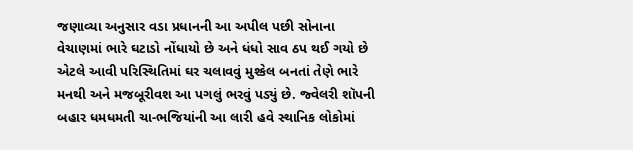જણાવ્યા અનુસાર વડા પ્રધાનની આ અપીલ પછી સોનાના વેચાણમાં ભારે ઘટાડો નોંધાયો છે અને ધંધો સાવ ઠપ થઈ ગયો છે એટલે આવી પરિસ્થિતિમાં ઘર ચલાવવું મુશ્કેલ બનતાં તેણે ભારે મનથી અને મજબૂરીવશ આ પગલું ભરવું પડ્યું છે. જ્વેલરી શૉપની બહાર ધમધમતી ચા-ભજિયાંની આ લારી હવે સ્થાનિક લોકોમાં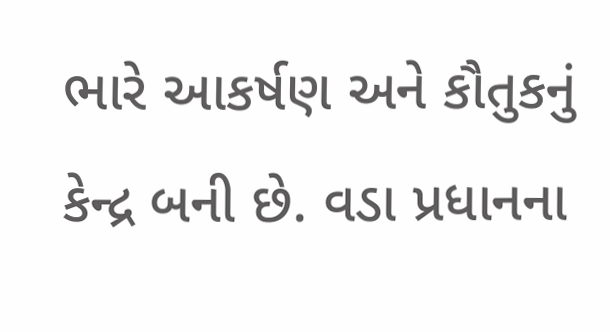ભારે આકર્ષણ અને કૌતુકનું કેન્દ્ર બની છે. વડા પ્રધાનના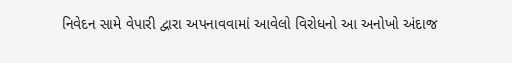નિવેદન સામે વેપારી દ્વારા અપનાવવામાં આવેલો વિરોધનો આ અનોખો અંદાજ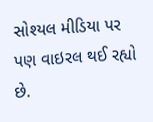સોશ્યલ મીડિયા પર પણ વાઇરલ થઈ રહ્યો છે.